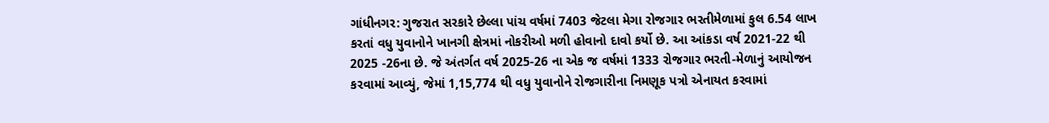ગાંધીનગર: ગુજરાત સરકારે છેલ્લા પાંચ વર્ષમાં 7403 જેટલા મેગા રોજગાર ભરતીમેળામાં કુલ 6.54 લાખ કરતાં વધુ યુવાનોને ખાનગી ક્ષેત્રમાં નોકરીઓ મળી હોવાનો દાવો કર્યો છે. આ આંકડા વર્ષ 2021-22 થી 2025 -26ના છે. જે અંતર્ગત વર્ષ 2025-26 ના એક જ વર્ષમાં 1333 રોજગાર ભરતી-મેળાનું આયોજન કરવામાં આવ્યું, જેમાં 1,15,774 થી વધુ યુવાનોને રોજગારીના નિમણૂક પત્રો એનાયત કરવામાં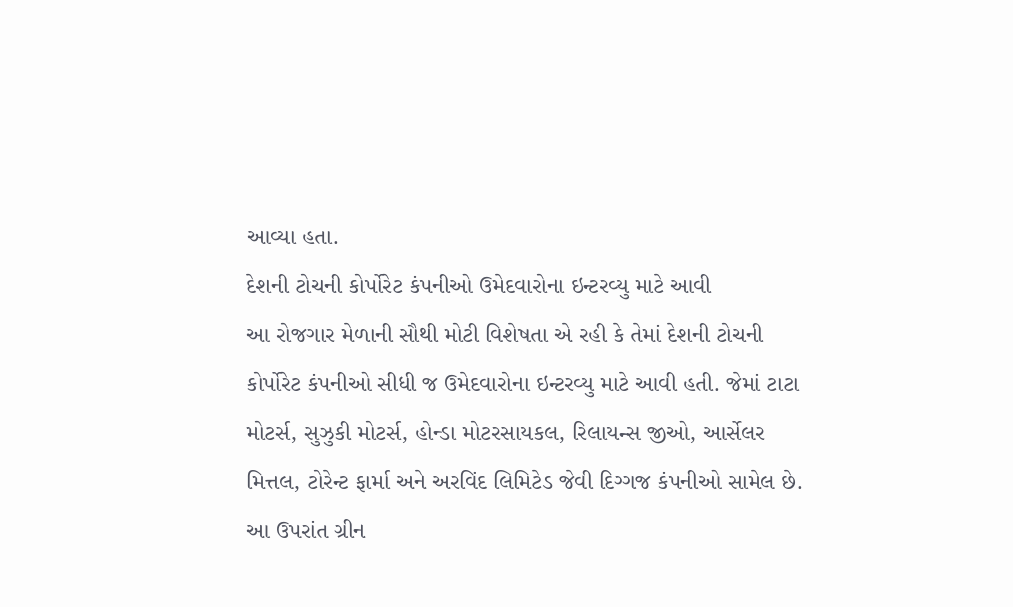આવ્યા હતા.
દેશની ટોચની કોર્પોરેટ કંપનીઓ ઉમેદવારોના ઇન્ટરવ્યુ માટે આવી
આ રોજગાર મેળાની સૌથી મોટી વિશેષતા એ રહી કે તેમાં દેશની ટોચની કોર્પોરેટ કંપનીઓ સીધી જ ઉમેદવારોના ઇન્ટરવ્યુ માટે આવી હતી. જેમાં ટાટા મોટર્સ, સુઝુકી મોટર્સ, હોન્ડા મોટરસાયકલ, રિલાયન્સ જીઓ, આર્સેલર મિત્તલ, ટોરેન્ટ ફાર્મા અને અરવિંદ લિમિટેડ જેવી દિગ્ગજ કંપનીઓ સામેલ છે. આ ઉપરાંત ગ્રીન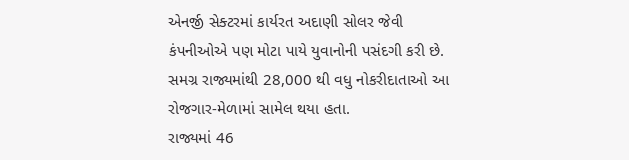એનર્જી સેક્ટરમાં કાર્યરત અદાણી સોલર જેવી કંપનીઓએ પણ મોટા પાયે યુવાનોની પસંદગી કરી છે. સમગ્ર રાજ્યમાંથી 28,000 થી વધુ નોકરીદાતાઓ આ રોજગાર-મેળામાં સામેલ થયા હતા.
રાજ્યમાં 46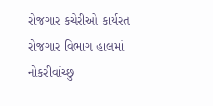રોજગાર કચેરીઓ કાર્યરત
રોજગાર વિભાગ હાલમાં નોકરીવાંચ્છુ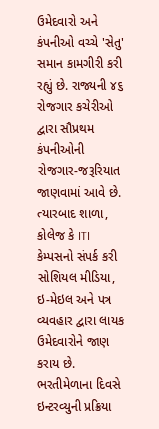ઉમેદવારો અને કંપનીઓ વચ્ચે 'સેતુ' સમાન કામગીરી કરી રહ્યું છે. રાજ્યની ૪૬ રોજગાર કચેરીઓ દ્વારા સૌપ્રથમ કંપનીઓની રોજગાર-જરૂરિયાત જાણવામાં આવે છે. ત્યારબાદ શાળા, કોલેજ કે ITI કેમ્પસનો સંપર્ક કરી સોશિયલ મીડિયા, ઇ-મેઇલ અને પત્ર વ્યવહાર દ્વારા લાયક ઉમેદવારોને જાણ કરાય છે. ભરતીમેળાના દિવસે ઇન્ટરવ્યુની પ્રક્રિયા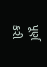પૂર્ણ કરી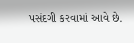પસંદગી કરવામાં આવે છે.